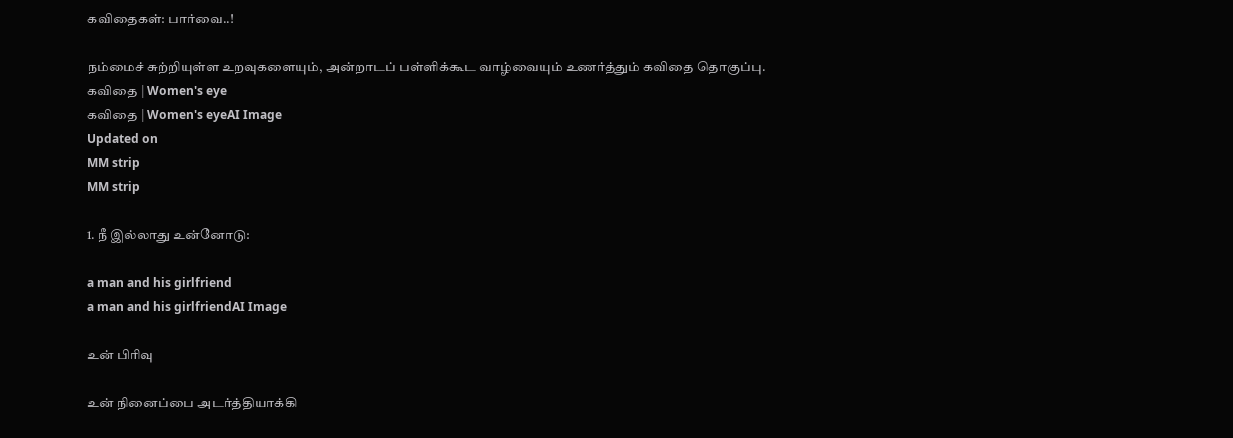கவிதைகள்: பார்வை..!

நம்மைச் சுற்றியுள்ள உறவுகளையும், அன்றாடப் பள்ளிக்கூட வாழ்வையும் உணர்த்தும் கவிதை தொகுப்பு.
கவிதை | Women's eye
கவிதை | Women's eyeAI Image
Updated on
MM strip
MM strip

1. நீ இல்லாது உன்னோடு:

a man and his girlfriend
a man and his girlfriendAI Image

உன் பிரிவு

உன் நினைப்பை அடர்த்தியாக்கி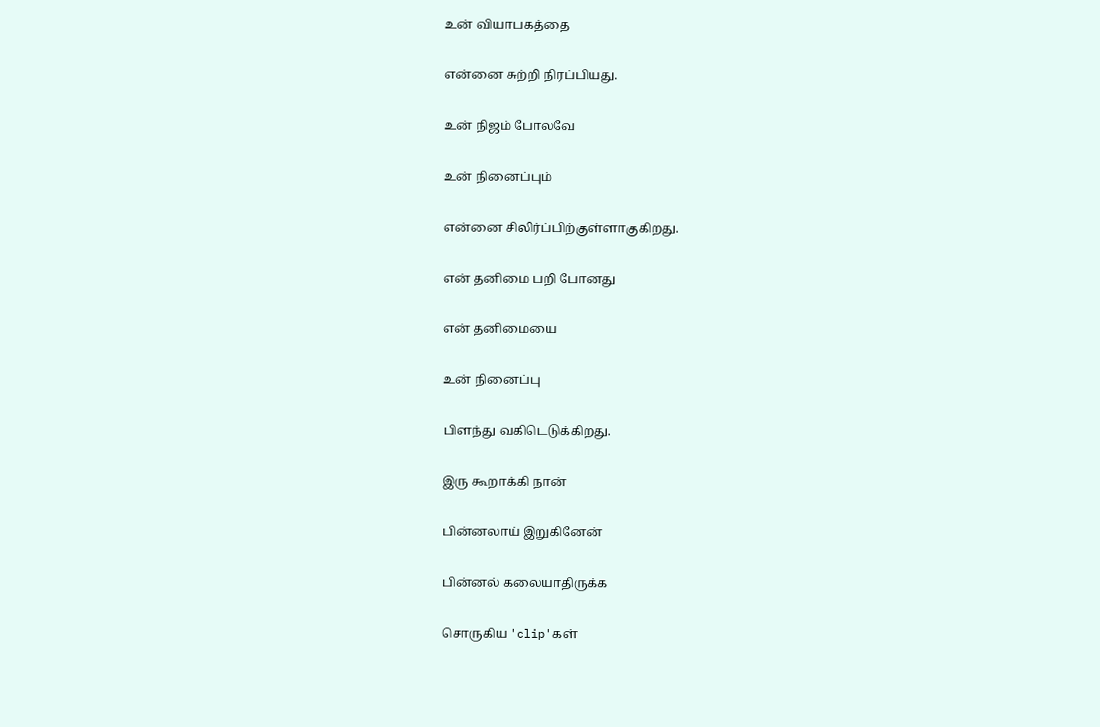உன் வியாபகத்தை

என்னை சுற்றி நிரப்பியது.

உன் நிஜம் போலவே

உன் நினைப்பும்

என்னை சிலிர்ப்பிற்குள்ளாகுகிறது.

என் தனிமை பறி போனது

என் தனிமையை

உன் நினைப்பு

பிளந்து வகிடெடுக்கிறது.

இரு கூறாக்கி நான்

பின்னலாய் இறுகினேன்

பின்னல் கலையாதிருக்க

சொருகிய 'clip'கள்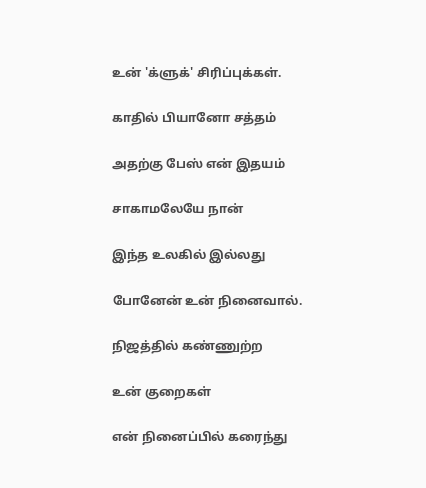உன் 'க்ளுக்' சிரிப்புக்கள்.

காதில் பியானோ சத்தம்

அதற்கு பேஸ் என் இதயம்

சாகாமலேயே நான்

இந்த உலகில் இல்லது

போனேன் உன் நினைவால்.

நிஜத்தில் கண்ணுற்ற

உன் குறைகள்

என் நினைப்பில் கரைந்து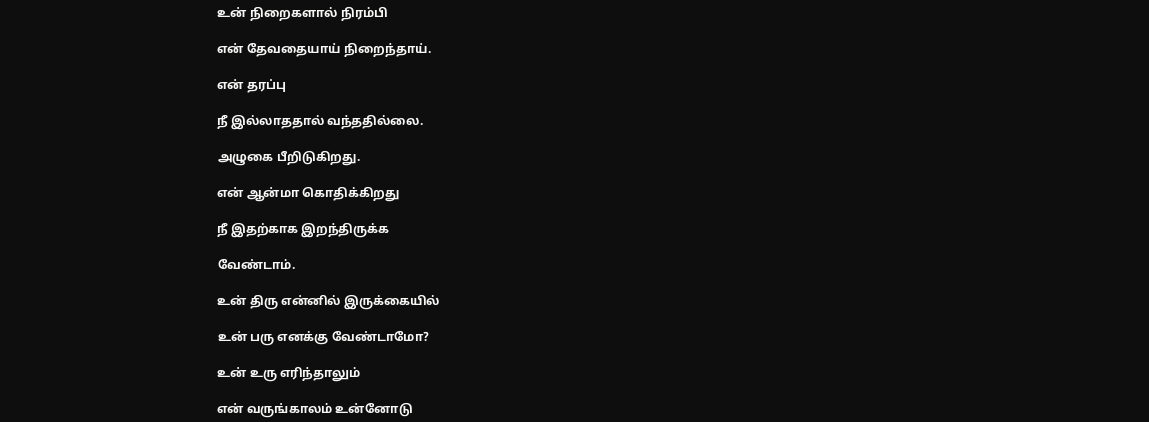உன் நிறைகளால் நிரம்பி

என் தேவதையாய் நிறைந்தாய்.

என் தரப்பு

நீ இல்லாததால் வந்ததில்லை.

அழுகை பீறிடுகிறது.

என் ஆன்மா கொதிக்கிறது

நீ இதற்காக இறந்திருக்க

வேண்டாம்.

உன் திரு என்னில் இருக்கையில்

உன் பரு எனக்கு வேண்டாமோ?

உன் உரு எரிந்தாலும்

என் வருங்காலம் உன்னோடு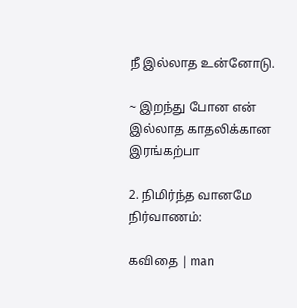நீ இல்லாத உன்னோடு.

~ இறந்து போன என் இல்லாத காதலிக்கான இரங்கற்பா

2. நிமிர்ந்த வானமே நிர்வாணம்:

கவிதை | man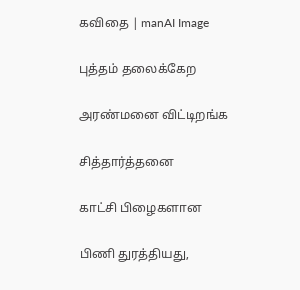கவிதை | manAI Image

புத்தம் தலைக்கேற

அரண்மனை விட்டிறங்க

சித்தார்த்தனை

காட்சி பிழைகளான

பிணி துரத்தியது,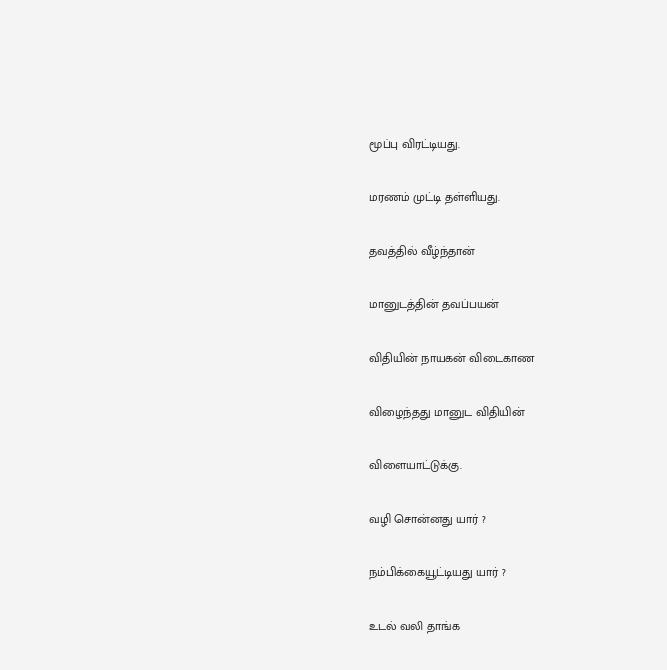மூப்பு விரட்டியது.

மரணம் முட்டி தள்ளியது.

தவத்தில் வீழ்ந்தான்

மானுடத்தின் தவப்பயன்

விதியின் நாயகன் விடைகாண

விழைந்தது மானுட விதியின்

விளையாட்டுக்கு.

வழி சொன்னது யார் ?

நம்பிக்கையூட்டியது யார் ?

உடல் வலி தாங்க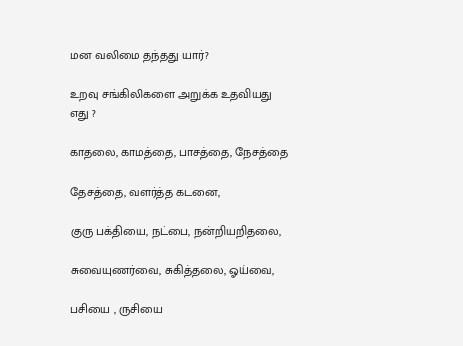மன வலிமை தந்தது யார்?

உறவு சங்கிலிகளை அறுக்க உதவியது எது ?

காதலை, காமத்தை, பாசத்தை, நேசத்தை

தேசத்தை, வளர்த்த கடனை,

குரு பக்தியை, நட்பை, நன்றியறிதலை,

சுவையுணர்வை, சுகித்தலை, ஓய்வை,

பசியை , ருசியை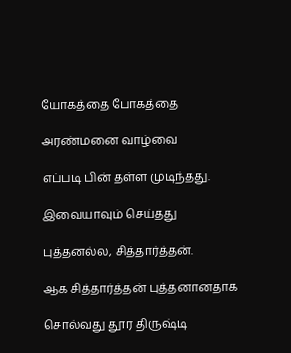யோகத்தை போகத்தை

அரண்மனை வாழ்வை

எப்படி பின் தள்ள முடிந்தது.

இவையாவும் செய்தது

புத்தனல்ல, சித்தார்த்தன்.

ஆக சித்தார்த்தன் புத்தனானதாக

சொல்வது தூர திருஷ்டி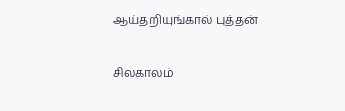ஆய்தறியுங்கால் புத்தன்

சிலகாலம்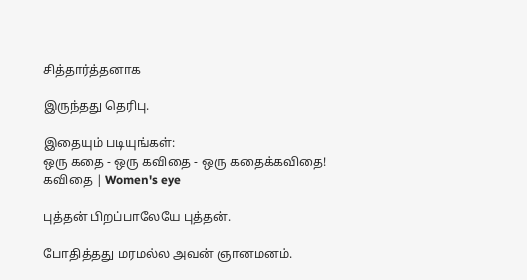சித்தார்த்தனாக

இருந்தது தெரிபு.

இதையும் படியுங்கள்:
ஒரு கதை - ஒரு கவிதை - ஒரு கதைக்கவிதை!
கவிதை | Women's eye

புத்தன் பிறப்பாலேயே புத்தன்.

போதித்தது மரமல்ல அவன் ஞானமனம்.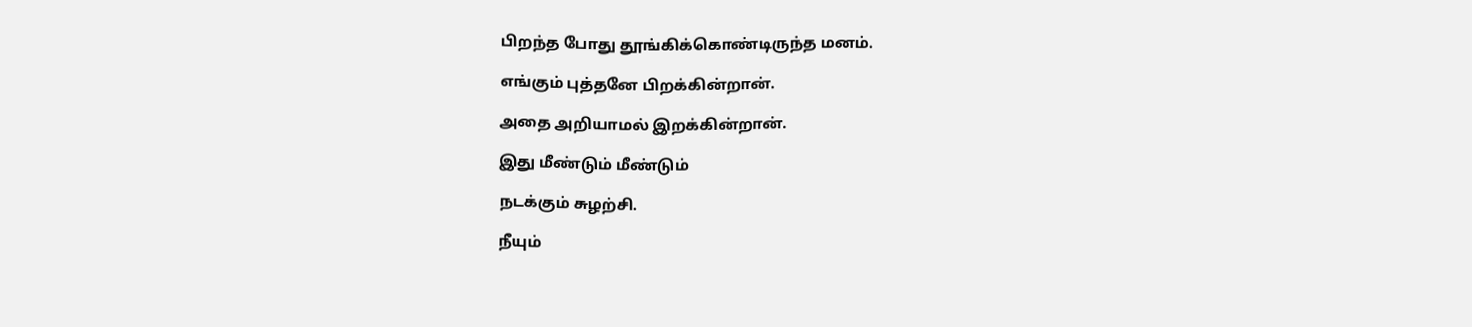பிறந்த போது தூங்கிக்கொண்டிருந்த மனம்.

எங்கும் புத்தனே பிறக்கின்றான்.

அதை அறியாமல் இறக்கின்றான்.

இது மீண்டும் மீண்டும்

நடக்கும் சுழற்சி.

நீயும்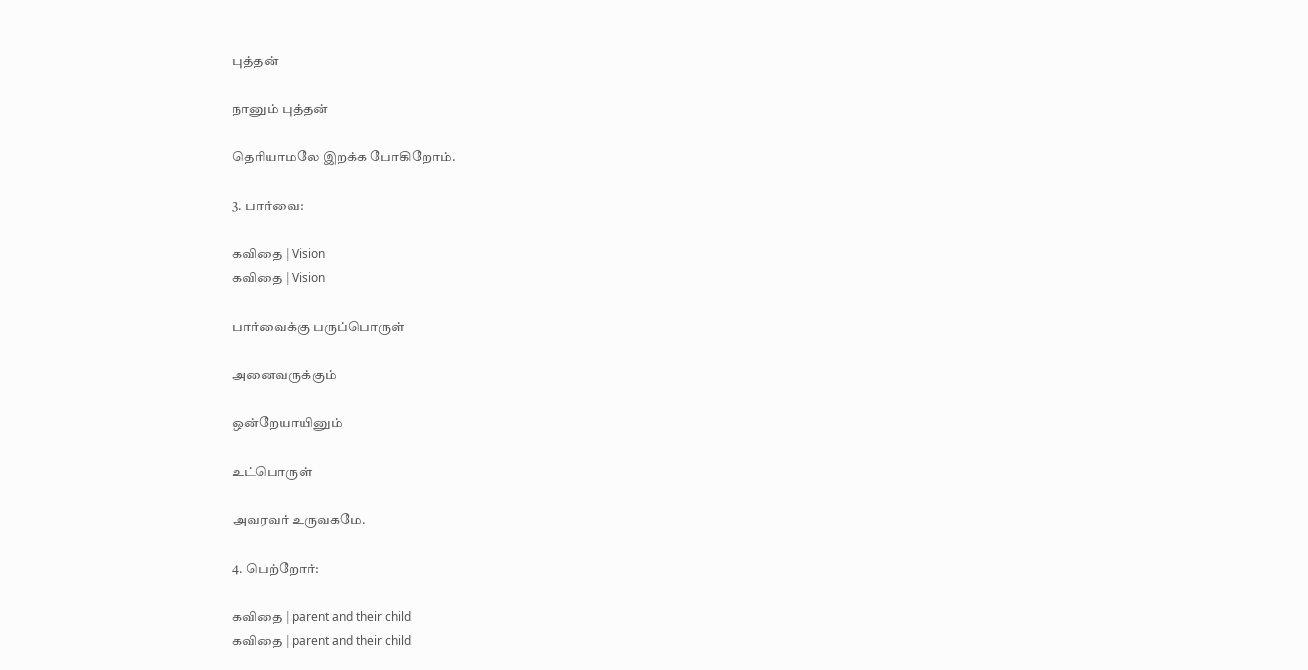புத்தன்

நானும் புத்தன்

தெரியாமலே இறக்க போகிறோம்.

3. பார்வை:

கவிதை | Vision
கவிதை | Vision

பார்வைக்கு பருப்பொருள்

அனைவருக்கும்

ஒன்றேயாயினும்

உட்பொருள்

அவரவர் உருவகமே.

4. பெற்றோர்:

கவிதை | parent and their child
கவிதை | parent and their child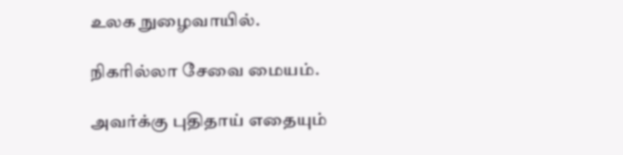உலக நுழைவாயில்.

நிகரில்லா சேவை மையம்.

அவர்க்கு புதிதாய் எதையும்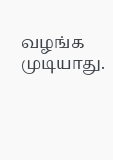வழங்க முடியாது.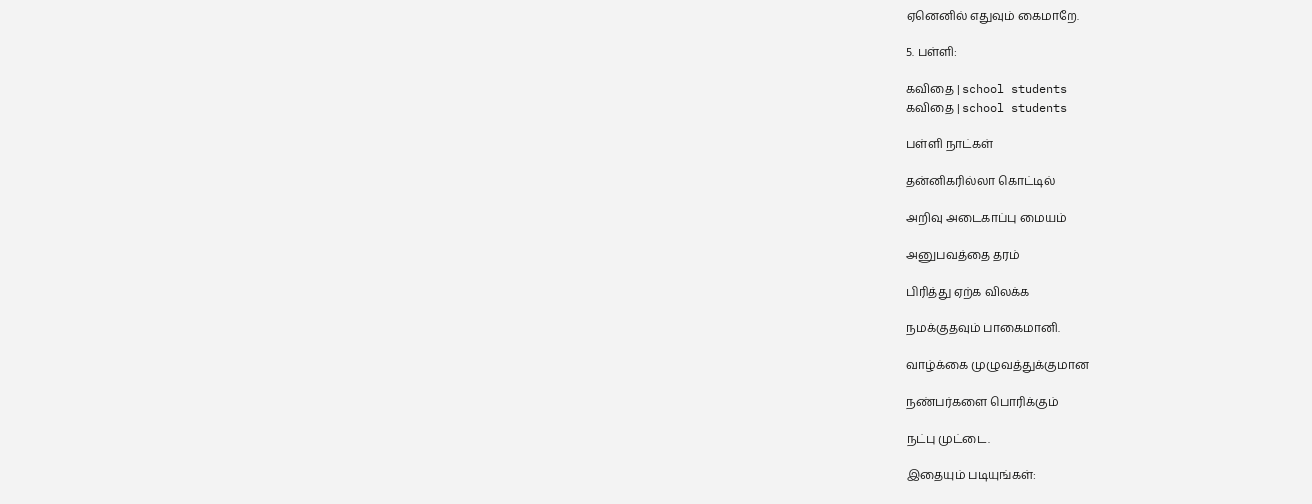ஏனெனில் எதுவும் கைமாறே.

5. பள்ளி:

கவிதை | school students
கவிதை | school students

பள்ளி நாட்கள்

தன்னிகரில்லா கொட்டில்

அறிவு அடைகாப்பு மையம்

அனுபவத்தை தரம்

பிரித்து ஏற்க விலக்க

நமக்குதவும் பாகைமானி.

வாழ்க்கை முழுவத்துக்குமான

நண்பர்களை பொரிக்கும்

நட்பு முட்டை.

இதையும் படியுங்கள்: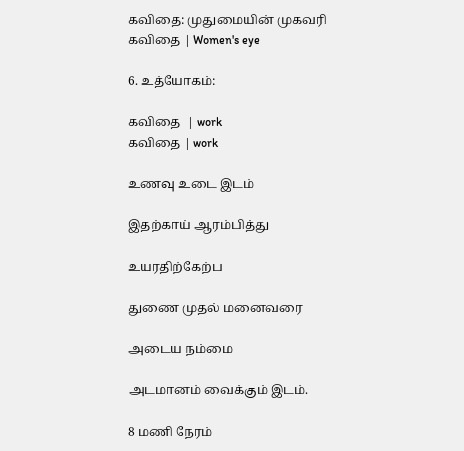கவிதை: முதுமையின் முகவரி
கவிதை | Women's eye

6. உத்யோகம்:

கவிதை  | work
கவிதை | work

உணவு உடை இடம்

இதற்காய் ஆரம்பித்து

உயரதிற்கேற்ப

துணை முதல் மனைவரை

அடைய நம்மை

அடமானம் வைக்கும் இடம்.

8 மணி நேரம்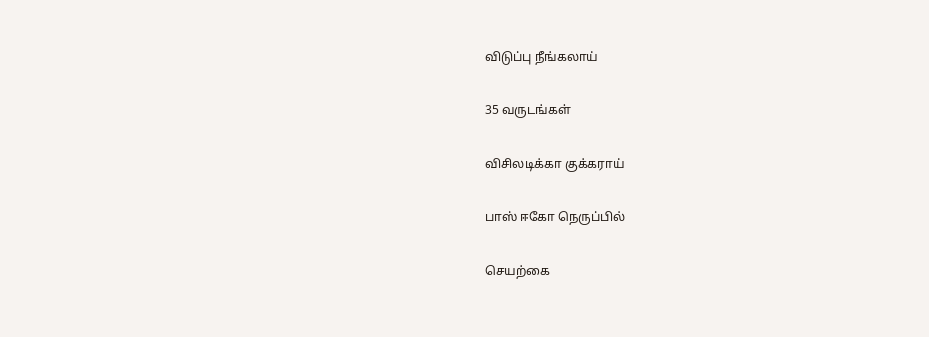விடுப்பு நீங்கலாய்

35 வருடங்கள்

விசிலடிக்கா குக்கராய்

பாஸ் ஈகோ நெருப்பில்

செயற்கை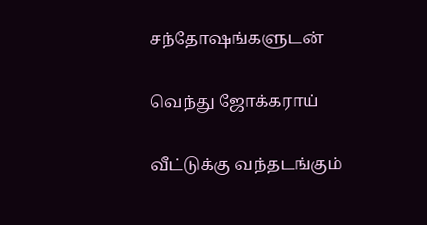சந்தோஷங்களுடன்

வெந்து ஜோக்கராய்

வீட்டுக்கு வந்தடங்கும்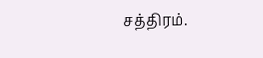சத்திரம்.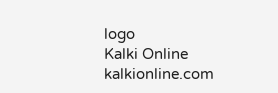logo
Kalki Online
kalkionline.com